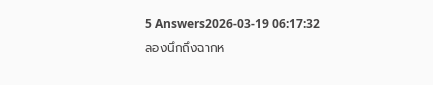5 Answers2026-03-19 06:17:32
ลองนึกถึงฉากห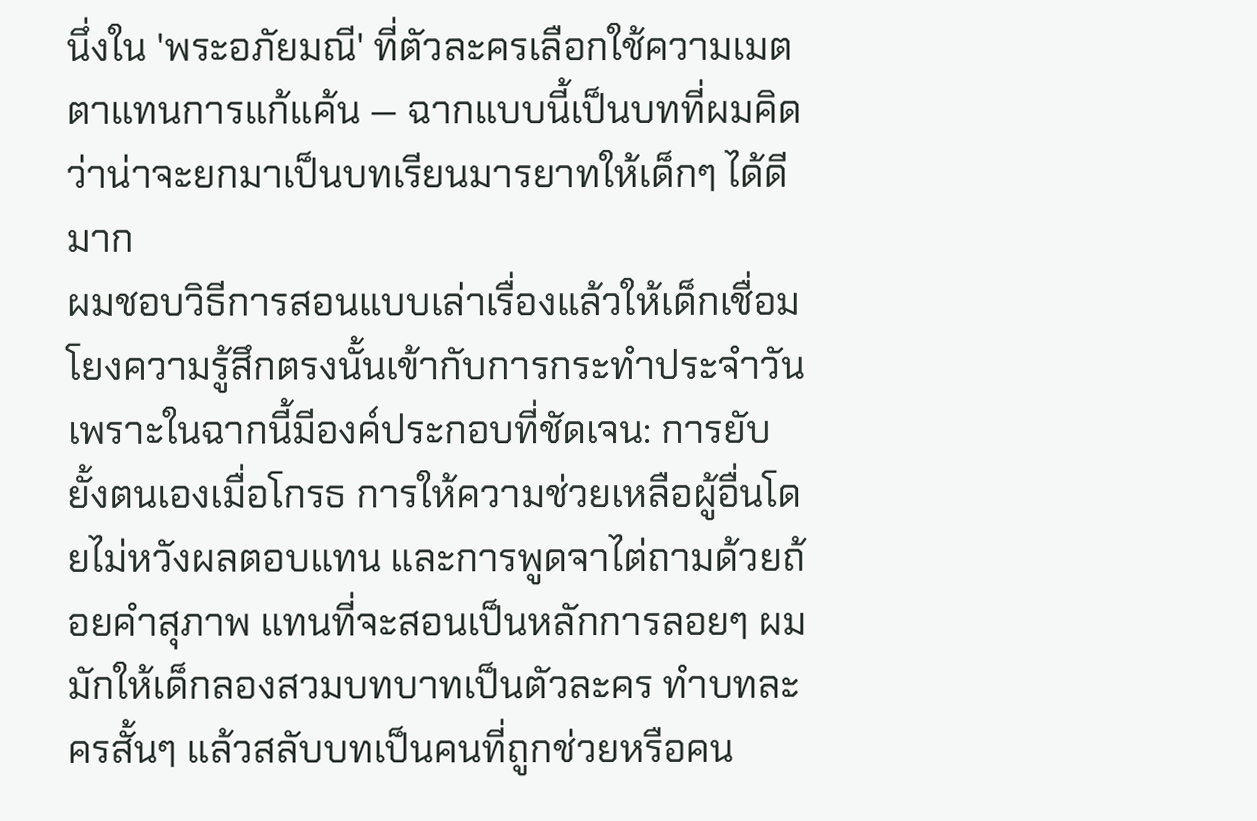นึ่งใน 'พระอภัยมณี' ที่ตัวละครเลือกใช้ความเมตตาแทนการแก้แค้น — ฉากแบบนี้เป็นบทที่ผมคิดว่าน่าจะยกมาเป็นบทเรียนมารยาทให้เด็กๆ ได้ดีมาก
ผมชอบวิธีการสอนแบบเล่าเรื่องแล้วให้เด็กเชื่อมโยงความรู้สึกตรงนั้นเข้ากับการกระทำประจำวัน เพราะในฉากนี้มีองค์ประกอบที่ชัดเจน: การยับยั้งตนเองเมื่อโกรธ การให้ความช่วยเหลือผู้อื่นโดยไม่หวังผลตอบแทน และการพูดจาไต่ถามด้วยถ้อยคำสุภาพ แทนที่จะสอนเป็นหลักการลอยๆ ผมมักให้เด็กลองสวมบทบาทเป็นตัวละคร ทำบทละครสั้นๆ แล้วสลับบทเป็นคนที่ถูกช่วยหรือคน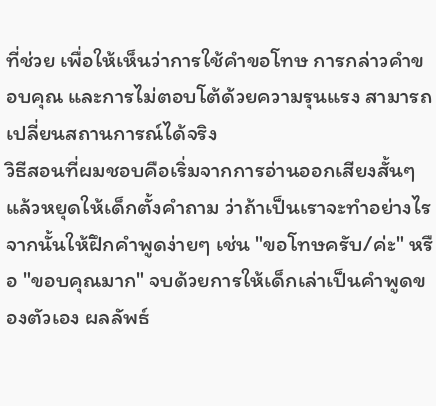ที่ช่วย เพื่อให้เห็นว่าการใช้คำขอโทษ การกล่าวคำขอบคุณ และการไม่ตอบโต้ด้วยความรุนแรง สามารถเปลี่ยนสถานการณ์ได้จริง
วิธีสอนที่ผมชอบคือเริ่มจากการอ่านออกเสียงสั้นๆ แล้วหยุดให้เด็กตั้งคำถาม ว่าถ้าเป็นเราจะทำอย่างไร จากนั้นให้ฝึกคำพูดง่ายๆ เช่น "ขอโทษครับ/ค่ะ" หรือ "ขอบคุณมาก" จบด้วยการให้เด็กเล่าเป็นคำพูดของตัวเอง ผลลัพธ์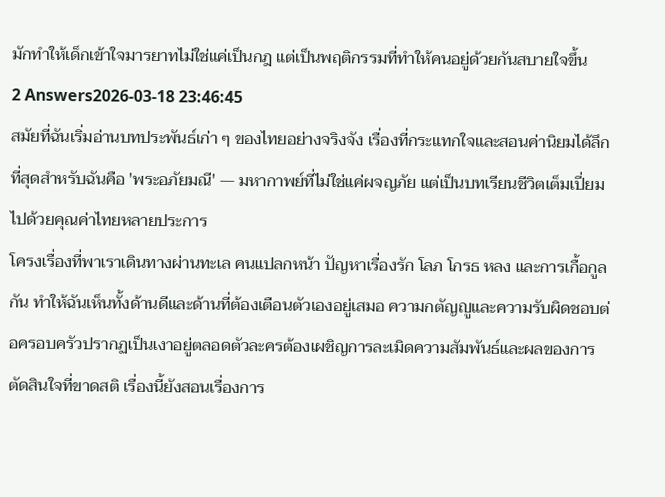มักทำให้เด็กเข้าใจมารยาทไม่ใช่แค่เป็นกฎ แต่เป็นพฤติกรรมที่ทำให้คนอยู่ด้วยกันสบายใจขึ้น
2 Answers2026-03-18 23:46:45
สมัยที่ฉันเริ่มอ่านบทประพันธ์เก่า ๆ ของไทยอย่างจริงจัง เรื่องที่กระแทกใจและสอนค่านิยมได้ลึกที่สุดสำหรับฉันคือ 'พระอภัยมณี' — มหากาพย์ที่ไม่ใช่แค่ผจญภัย แต่เป็นบทเรียนชีวิตเต็มเปี่ยมไปด้วยคุณค่าไทยหลายประการ
โครงเรื่องที่พาเราเดินทางผ่านทะเล คนแปลกหน้า ปัญหาเรื่องรัก โลภ โกรธ หลง และการเกื้อกูลกัน ทำให้ฉันเห็นทั้งด้านดีและด้านที่ต้องเตือนตัวเองอยู่เสมอ ความกตัญญูและความรับผิดชอบต่อครอบครัวปรากฏเป็นเงาอยู่ตลอดตัวละครต้องเผชิญการละเมิดความสัมพันธ์และผลของการตัดสินใจที่ขาดสติ เรื่องนี้ยังสอนเรื่องการ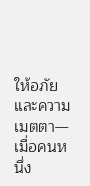ให้อภัยและความเมตตา—เมื่อคนหนึ่ง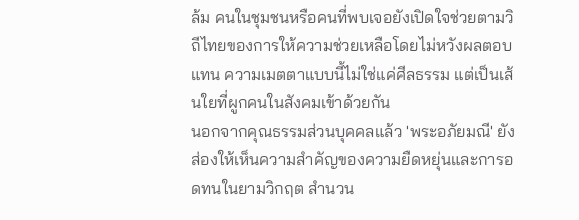ล้ม คนในชุมชนหรือคนที่พบเจอยังเปิดใจช่วยตามวิถีไทยของการให้ความช่วยเหลือโดยไม่หวังผลตอบแทน ความเมตตาแบบนี้ไม่ใช่แค่ศีลธรรม แต่เป็นเส้นใยที่ผูกคนในสังคมเข้าด้วยกัน
นอกจากคุณธรรมส่วนบุคคลแล้ว 'พระอภัยมณี' ยังส่องให้เห็นความสำคัญของความยืดหยุ่นและการอดทนในยามวิกฤต สำนวน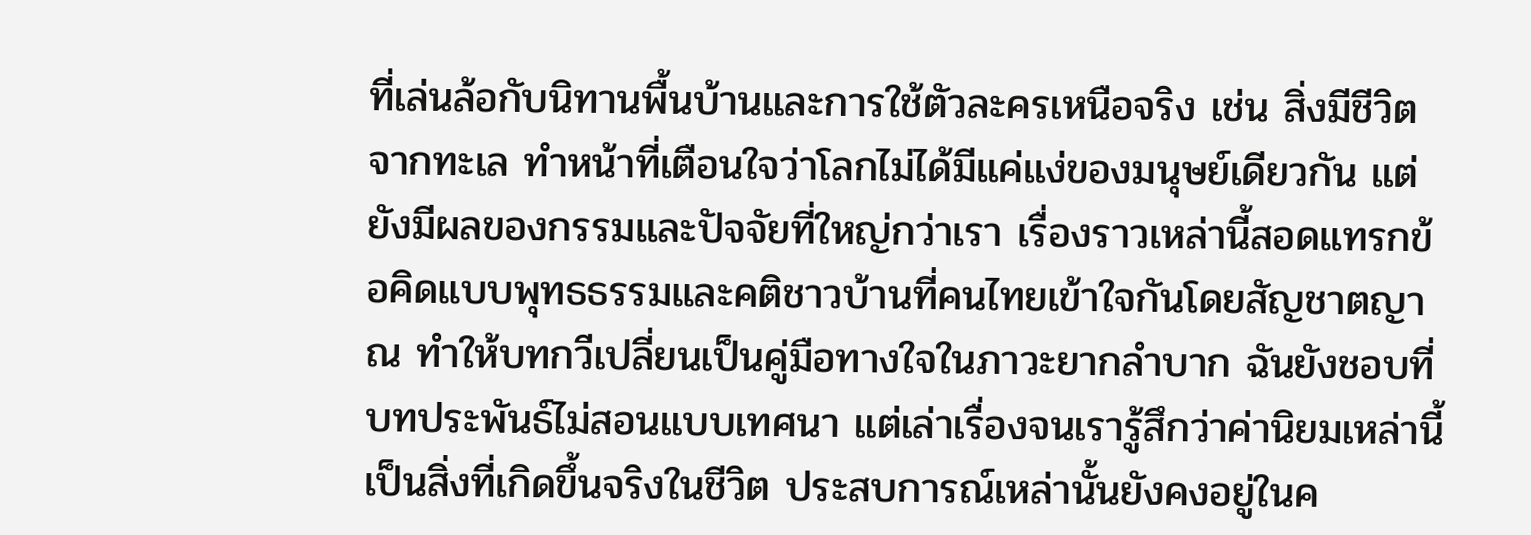ที่เล่นล้อกับนิทานพื้นบ้านและการใช้ตัวละครเหนือจริง เช่น สิ่งมีชีวิตจากทะเล ทำหน้าที่เตือนใจว่าโลกไม่ได้มีแค่แง่ของมนุษย์เดียวกัน แต่ยังมีผลของกรรมและปัจจัยที่ใหญ่กว่าเรา เรื่องราวเหล่านี้สอดแทรกข้อคิดแบบพุทธธรรมและคติชาวบ้านที่คนไทยเข้าใจกันโดยสัญชาตญาณ ทำให้บทกวีเปลี่ยนเป็นคู่มือทางใจในภาวะยากลำบาก ฉันยังชอบที่บทประพันธ์ไม่สอนแบบเทศนา แต่เล่าเรื่องจนเรารู้สึกว่าค่านิยมเหล่านี้เป็นสิ่งที่เกิดขึ้นจริงในชีวิต ประสบการณ์เหล่านั้นยังคงอยู่ในค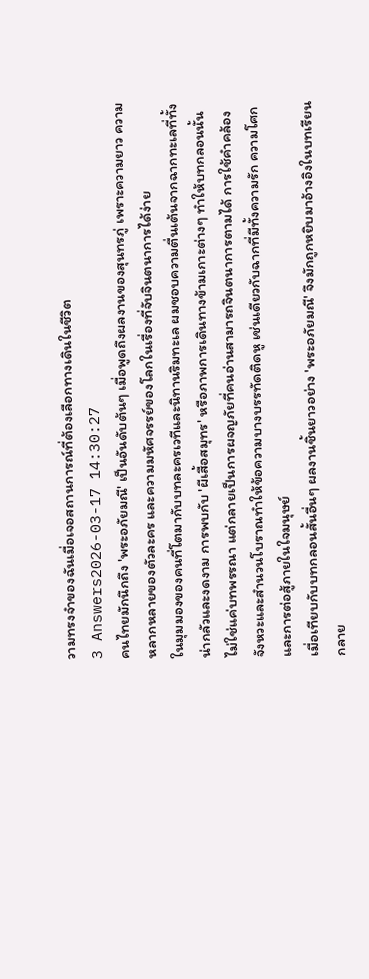วามทรงจำของฉันเมื่อเจอสถานการณ์ที่ต้องเลือกทางเดินในชีวิต
3 Answers2026-03-17 14:30:27
คนไทยมักนึกถึง 'พระอภัยมณี' เป็นอันดับต้นๆ เมื่อพูดถึงผลงานของสุนทรภู่ เพราะความยาว ความหลากหลายของตัวละคร และความมหัศจรรย์ของโลกในเรื่องที่จับจินตนาการได้ง่าย
ในมุมมองของคนที่โตมากับบทละครเวทีและนิทานริมทะเล ผมชอบความตื่นเต้นจากฉากทะเลที่ทั้งน่ากลัวและงดงาม การพบกับ 'ผีเสื้อสมุทร' หรือภาพการเดินทางข้ามเกาะต่างๆ ทำให้บทกลอนนั้นไม่ใช่แค่บทพรรณา แต่กลายเป็นการผจญภัยที่คนอ่านสามารถจินตนาการตามได้ การใช้คำคล้องจังหวะและสำนวนโบราณทำให้ข้อความบางบรรทัดติดหู เช่นเดียวกับฉากที่มีทั้งความรัก ความโศก และการต่อสู้ภายในใจมนุษย์
เมื่อเทียบกับบทกลอนสั้นอื่นๆ ผลงานชิ้นยาวอย่าง 'พระอภัยมณี' จึงมักถูกหยิบมาอ้างอิงในบทเรียน กลาย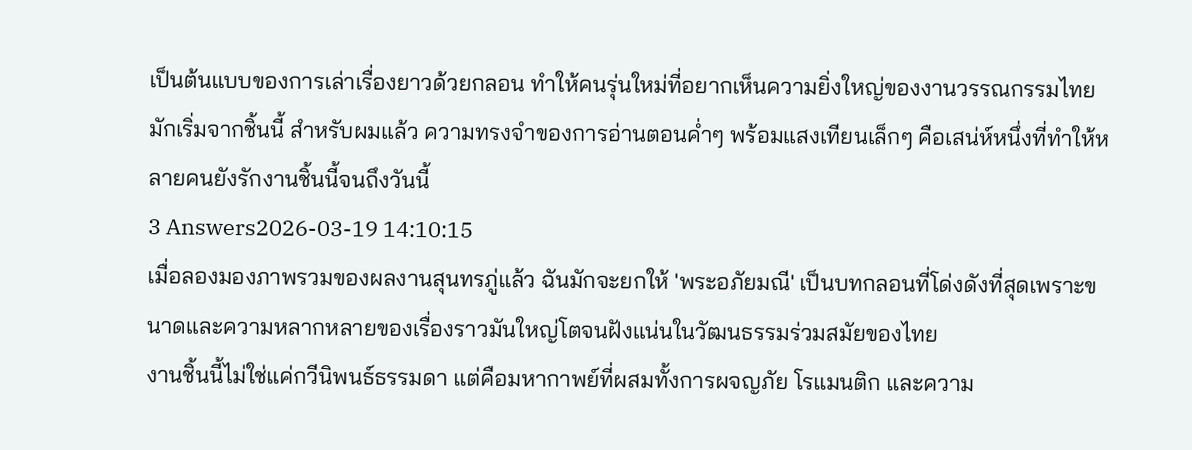เป็นต้นแบบของการเล่าเรื่องยาวด้วยกลอน ทำให้คนรุ่นใหม่ที่อยากเห็นความยิ่งใหญ่ของงานวรรณกรรมไทยมักเริ่มจากชิ้นนี้ สำหรับผมแล้ว ความทรงจำของการอ่านตอนค่ำๆ พร้อมแสงเทียนเล็กๆ คือเสน่ห์หนึ่งที่ทำให้หลายคนยังรักงานชิ้นนี้จนถึงวันนี้
3 Answers2026-03-19 14:10:15
เมื่อลองมองภาพรวมของผลงานสุนทรภู่แล้ว ฉันมักจะยกให้ 'พระอภัยมณี' เป็นบทกลอนที่โด่งดังที่สุดเพราะขนาดและความหลากหลายของเรื่องราวมันใหญ่โตจนฝังแน่นในวัฒนธรรมร่วมสมัยของไทย
งานชิ้นนี้ไม่ใช่แค่กวีนิพนธ์ธรรมดา แต่คือมหากาพย์ที่ผสมทั้งการผจญภัย โรแมนติก และความ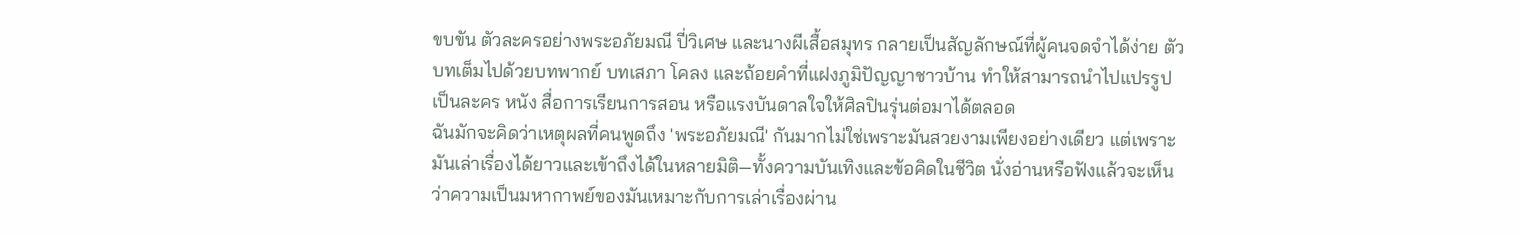ขบขัน ตัวละครอย่างพระอภัยมณี ปี่วิเศษ และนางผีเสื้อสมุทร กลายเป็นสัญลักษณ์ที่ผู้คนจดจำได้ง่าย ตัวบทเต็มไปด้วยบทพากย์ บทเสภา โคลง และถ้อยคำที่แฝงภูมิปัญญาชาวบ้าน ทำให้สามารถนำไปแปรรูปเป็นละคร หนัง สื่อการเรียนการสอน หรือแรงบันดาลใจให้ศิลปินรุ่นต่อมาได้ตลอด
ฉันมักจะคิดว่าเหตุผลที่คนพูดถึง 'พระอภัยมณี' กันมากไม่ใช่เพราะมันสวยงามเพียงอย่างเดียว แต่เพราะมันเล่าเรื่องได้ยาวและเข้าถึงได้ในหลายมิติ—ทั้งความบันเทิงและข้อคิดในชีวิต นั่งอ่านหรือฟังแล้วจะเห็นว่าความเป็นมหากาพย์ของมันเหมาะกับการเล่าเรื่องผ่าน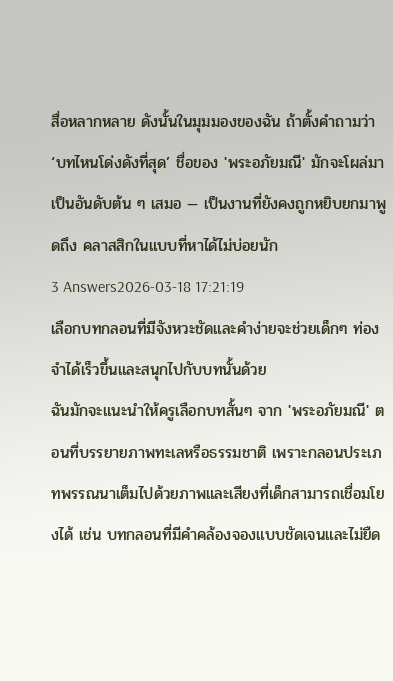สื่อหลากหลาย ดังนั้นในมุมมองของฉัน ถ้าตั้งคำถามว่า ‘บทไหนโด่งดังที่สุด’ ชื่อของ 'พระอภัยมณี' มักจะโผล่มาเป็นอันดับต้น ๆ เสมอ — เป็นงานที่ยังคงถูกหยิบยกมาพูดถึง คลาสสิกในแบบที่หาได้ไม่บ่อยนัก
3 Answers2026-03-18 17:21:19
เลือกบทกลอนที่มีจังหวะชัดและคำง่ายจะช่วยเด็กๆ ท่องจำได้เร็วขึ้นและสนุกไปกับบทนั้นด้วย
ฉันมักจะแนะนำให้ครูเลือกบทสั้นๆ จาก 'พระอภัยมณี' ตอนที่บรรยายภาพทะเลหรือธรรมชาติ เพราะกลอนประเภทพรรณนาเต็มไปด้วยภาพและเสียงที่เด็กสามารถเชื่อมโยงได้ เช่น บทกลอนที่มีคำคล้องจองแบบชัดเจนและไม่ยืด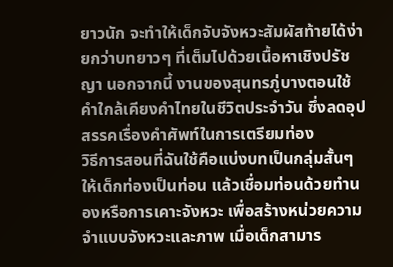ยาวนัก จะทำให้เด็กจับจังหวะสัมผัสท้ายได้ง่ายกว่าบทยาวๆ ที่เต็มไปด้วยเนื้อหาเชิงปรัชญา นอกจากนี้ งานของสุนทรภู่บางตอนใช้คำใกล้เคียงคำไทยในชีวิตประจำวัน ซึ่งลดอุปสรรคเรื่องคำศัพท์ในการเตรียมท่อง
วิธีการสอนที่ฉันใช้คือแบ่งบทเป็นกลุ่มสั้นๆ ให้เด็กท่องเป็นท่อน แล้วเชื่อมท่อนด้วยทำนองหรือการเคาะจังหวะ เพื่อสร้างหน่วยความจำแบบจังหวะและภาพ เมื่อเด็กสามาร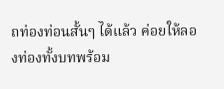ถท่องท่อนสั้นๆ ได้แล้ว ค่อยให้ลองท่องทั้งบทพร้อม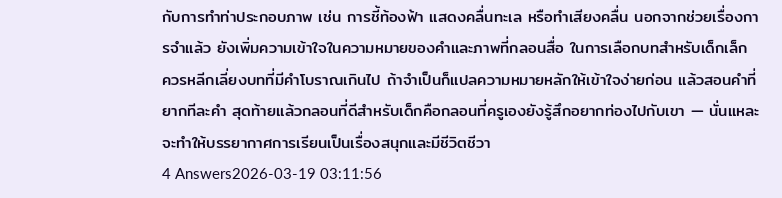กับการทำท่าประกอบภาพ เช่น การชี้ท้องฟ้า แสดงคลื่นทะเล หรือทำเสียงคลื่น นอกจากช่วยเรื่องการจำแล้ว ยังเพิ่มความเข้าใจในความหมายของคำและภาพที่กลอนสื่อ ในการเลือกบทสำหรับเด็กเล็ก ควรหลีกเลี่ยงบทที่มีคำโบราณเกินไป ถ้าจำเป็นก็แปลความหมายหลักให้เข้าใจง่ายก่อน แล้วสอนคำที่ยากทีละคำ สุดท้ายแล้วกลอนที่ดีสำหรับเด็กคือกลอนที่ครูเองยังรู้สึกอยากท่องไปกับเขา — นั่นแหละจะทำให้บรรยากาศการเรียนเป็นเรื่องสนุกและมีชีวิตชีวา
4 Answers2026-03-19 03:11:56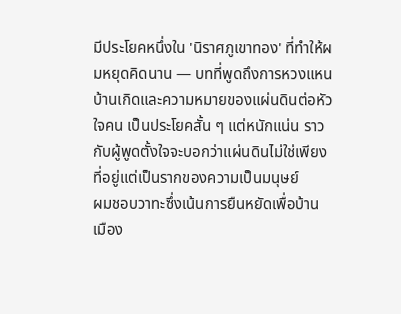มีประโยคหนึ่งใน 'นิราศภูเขาทอง' ที่ทำให้ผมหยุดคิดนาน — บทที่พูดถึงการหวงแหนบ้านเกิดและความหมายของแผ่นดินต่อหัวใจคน เป็นประโยคสั้น ๆ แต่หนักแน่น ราวกับผู้พูดตั้งใจจะบอกว่าแผ่นดินไม่ใช่เพียงที่อยู่แต่เป็นรากของความเป็นมนุษย์
ผมชอบวาทะซึ่งเน้นการยืนหยัดเพื่อบ้านเมือง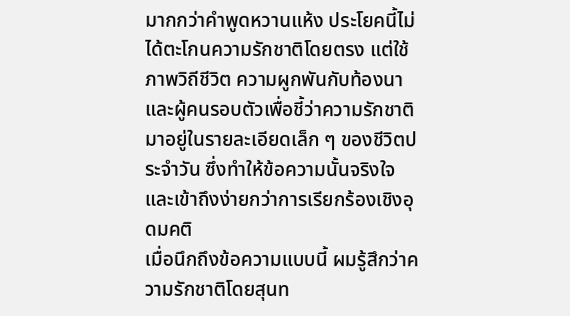มากกว่าคำพูดหวานแห้ง ประโยคนี้ไม่ได้ตะโกนความรักชาติโดยตรง แต่ใช้ภาพวิถีชีวิต ความผูกพันกับท้องนาและผู้คนรอบตัวเพื่อชี้ว่าความรักชาติมาอยู่ในรายละเอียดเล็ก ๆ ของชีวิตประจำวัน ซึ่งทำให้ข้อความนั้นจริงใจและเข้าถึงง่ายกว่าการเรียกร้องเชิงอุดมคติ
เมื่อนึกถึงข้อความแบบนี้ ผมรู้สึกว่าความรักชาติโดยสุนท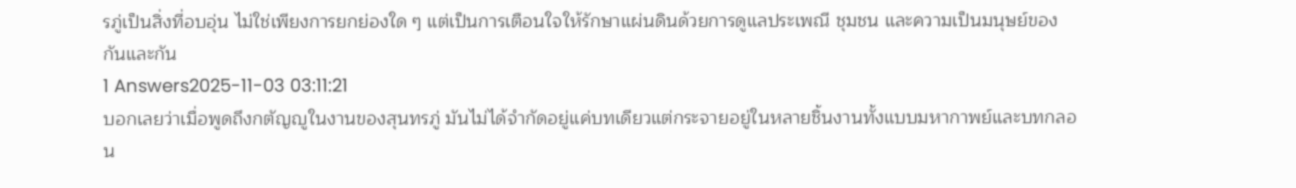รภู่เป็นสิ่งที่อบอุ่น ไม่ใช่เพียงการยกย่องใด ๆ แต่เป็นการเตือนใจให้รักษาแผ่นดินด้วยการดูแลประเพณี ชุมชน และความเป็นมนุษย์ของกันและกัน
1 Answers2025-11-03 03:11:21
บอกเลยว่าเมื่อพูดถึงกตัญญูในงานของสุนทรภู่ มันไม่ได้จำกัดอยู่แค่บทเดียวแต่กระจายอยู่ในหลายชิ้นงานทั้งแบบมหากาพย์และบทกลอน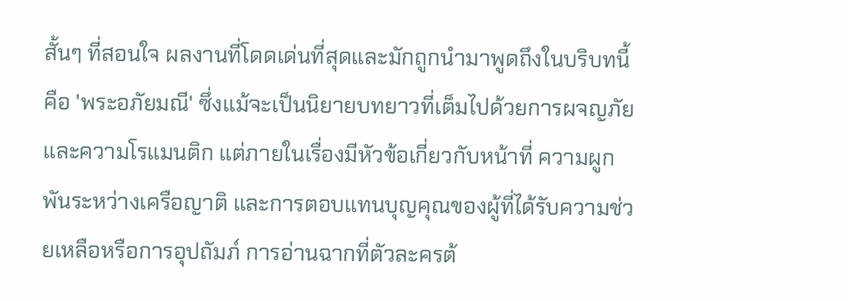สั้นๆ ที่สอนใจ ผลงานที่โดดเด่นที่สุดและมักถูกนำมาพูดถึงในบริบทนี้คือ 'พระอภัยมณี' ซึ่งแม้จะเป็นนิยายบทยาวที่เต็มไปด้วยการผจญภัยและความโรแมนติก แต่ภายในเรื่องมีหัวข้อเกี่ยวกับหน้าที่ ความผูกพันระหว่างเครือญาติ และการตอบแทนบุญคุณของผู้ที่ได้รับความช่วยเหลือหรือการอุปถัมภ์ การอ่านฉากที่ตัวละครต้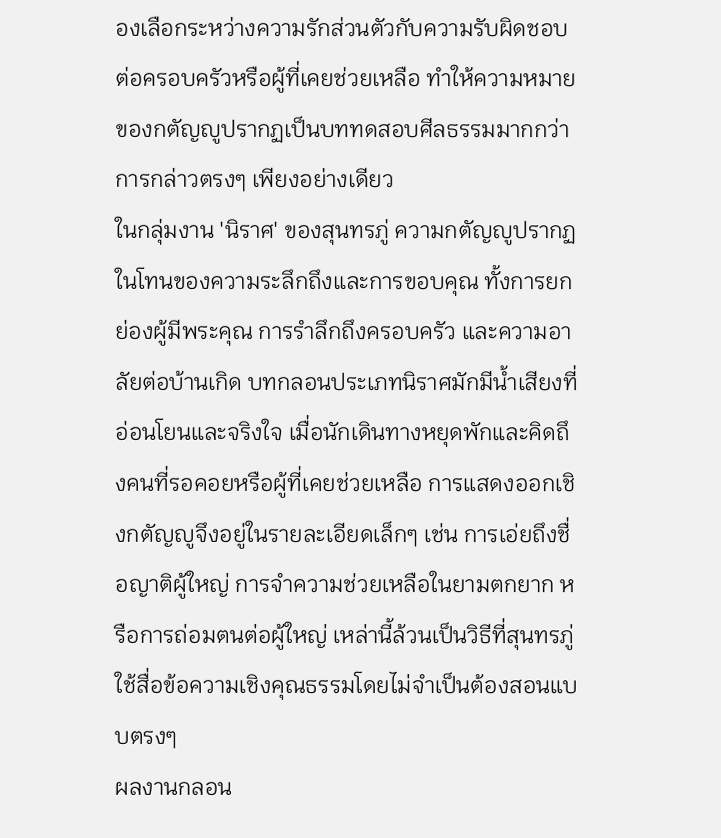องเลือกระหว่างความรักส่วนตัวกับความรับผิดชอบต่อครอบครัวหรือผู้ที่เคยช่วยเหลือ ทำให้ความหมายของกตัญญูปรากฏเป็นบททดสอบศีลธรรมมากกว่าการกล่าวตรงๆ เพียงอย่างเดียว
ในกลุ่มงาน 'นิราศ' ของสุนทรภู่ ความกตัญญูปรากฏในโทนของความระลึกถึงและการขอบคุณ ทั้งการยกย่องผู้มีพระคุณ การรำลึกถึงครอบครัว และความอาลัยต่อบ้านเกิด บทกลอนประเภทนิราศมักมีน้ำเสียงที่อ่อนโยนและจริงใจ เมื่อนักเดินทางหยุดพักและคิดถึงคนที่รอคอยหรือผู้ที่เคยช่วยเหลือ การแสดงออกเชิงกตัญญูจึงอยู่ในรายละเอียดเล็กๆ เช่น การเอ่ยถึงชื่อญาติผู้ใหญ่ การจำความช่วยเหลือในยามตกยาก หรือการถ่อมตนต่อผู้ใหญ่ เหล่านี้ล้วนเป็นวิธีที่สุนทรภู่ใช้สื่อข้อความเชิงคุณธรรมโดยไม่จำเป็นต้องสอนแบบตรงๆ
ผลงานกลอน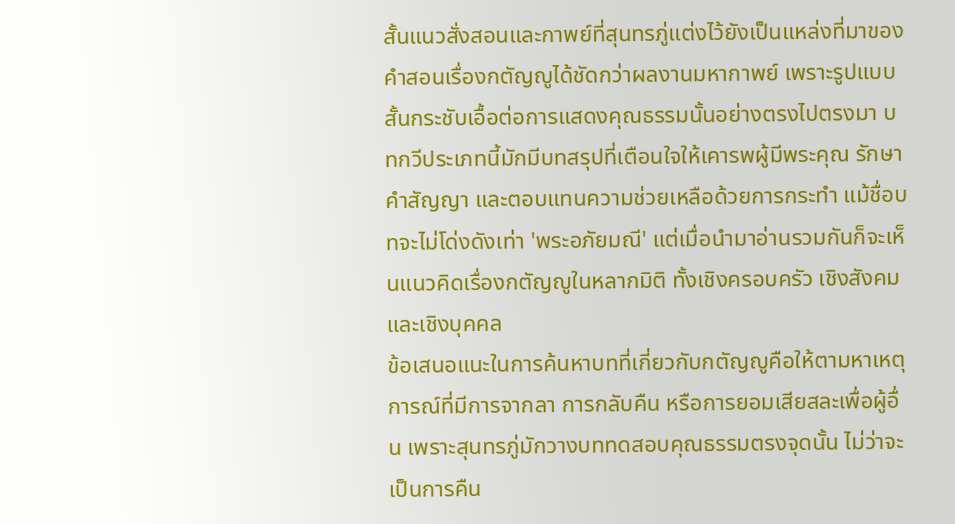สั้นแนวสั่งสอนและกาพย์ที่สุนทรภู่แต่งไว้ยังเป็นแหล่งที่มาของคำสอนเรื่องกตัญญูได้ชัดกว่าผลงานมหากาพย์ เพราะรูปแบบสั้นกระชับเอื้อต่อการแสดงคุณธรรมนั้นอย่างตรงไปตรงมา บทกวีประเภทนี้มักมีบทสรุปที่เตือนใจให้เคารพผู้มีพระคุณ รักษาคำสัญญา และตอบแทนความช่วยเหลือด้วยการกระทำ แม้ชื่อบทจะไม่โด่งดังเท่า 'พระอภัยมณี' แต่เมื่อนำมาอ่านรวมกันก็จะเห็นแนวคิดเรื่องกตัญญูในหลากมิติ ทั้งเชิงครอบครัว เชิงสังคม และเชิงบุคคล
ข้อเสนอแนะในการค้นหาบทที่เกี่ยวกับกตัญญูคือให้ตามหาเหตุการณ์ที่มีการจากลา การกลับคืน หรือการยอมเสียสละเพื่อผู้อื่น เพราะสุนทรภู่มักวางบททดสอบคุณธรรมตรงจุดนั้น ไม่ว่าจะเป็นการคืน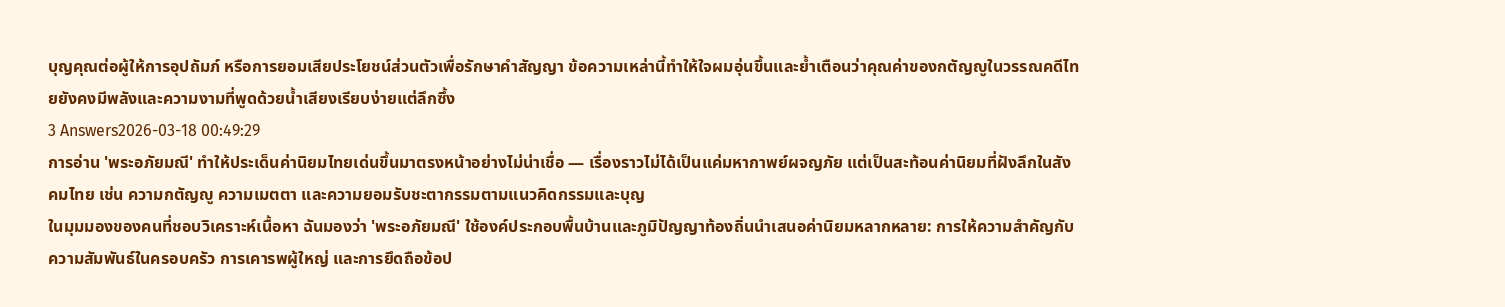บุญคุณต่อผู้ให้การอุปถัมภ์ หรือการยอมเสียประโยชน์ส่วนตัวเพื่อรักษาคำสัญญา ข้อความเหล่านี้ทำให้ใจผมอุ่นขึ้นและย้ำเตือนว่าคุณค่าของกตัญญูในวรรณคดีไทยยังคงมีพลังและความงามที่พูดด้วยน้ำเสียงเรียบง่ายแต่ลึกซึ้ง
3 Answers2026-03-18 00:49:29
การอ่าน 'พระอภัยมณี' ทำให้ประเด็นค่านิยมไทยเด่นขึ้นมาตรงหน้าอย่างไม่น่าเชื่อ — เรื่องราวไม่ได้เป็นแค่มหากาพย์ผจญภัย แต่เป็นสะท้อนค่านิยมที่ฝังลึกในสังคมไทย เช่น ความกตัญญู ความเมตตา และความยอมรับชะตากรรมตามแนวคิดกรรมและบุญ
ในมุมมองของคนที่ชอบวิเคราะห์เนื้อหา ฉันมองว่า 'พระอภัยมณี' ใช้องค์ประกอบพื้นบ้านและภูมิปัญญาท้องถิ่นนำเสนอค่านิยมหลากหลาย: การให้ความสำคัญกับความสัมพันธ์ในครอบครัว การเคารพผู้ใหญ่ และการยึดถือข้อป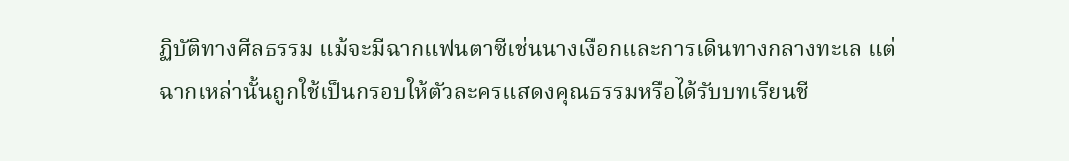ฏิบัติทางศีลธรรม แม้จะมีฉากแฟนตาซีเช่นนางเงือกและการเดินทางกลางทะเล แต่ฉากเหล่านั้นถูกใช้เป็นกรอบให้ตัวละครแสดงคุณธรรมหรือได้รับบทเรียนชี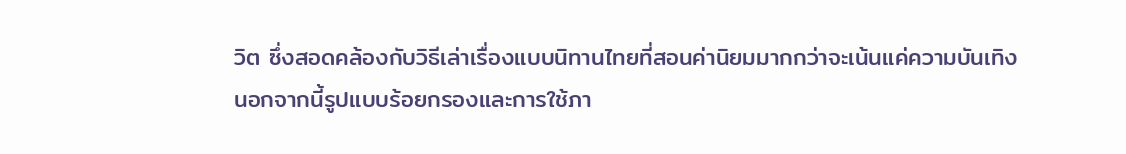วิต ซึ่งสอดคล้องกับวิธีเล่าเรื่องแบบนิทานไทยที่สอนค่านิยมมากกว่าจะเน้นแค่ความบันเทิง
นอกจากนี้รูปแบบร้อยกรองและการใช้ภา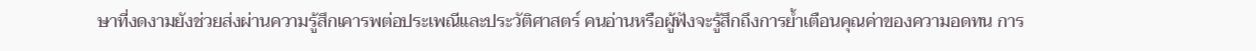ษาที่งดงามยังช่วยส่งผ่านความรู้สึกเคารพต่อประเพณีและประวัติศาสตร์ คนอ่านหรือผู้ฟังจะรู้สึกถึงการย้ำเตือนคุณค่าของความอดทน การ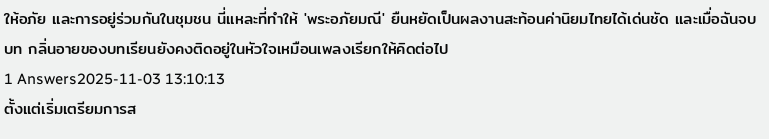ให้อภัย และการอยู่ร่วมกันในชุมชน นี่แหละที่ทำให้ 'พระอภัยมณี' ยืนหยัดเป็นผลงานสะท้อนค่านิยมไทยได้เด่นชัด และเมื่อฉันจบบท กลิ่นอายของบทเรียนยังคงติดอยู่ในหัวใจเหมือนเพลงเรียกให้คิดต่อไป
1 Answers2025-11-03 13:10:13
ตั้งแต่เริ่มเตรียมการส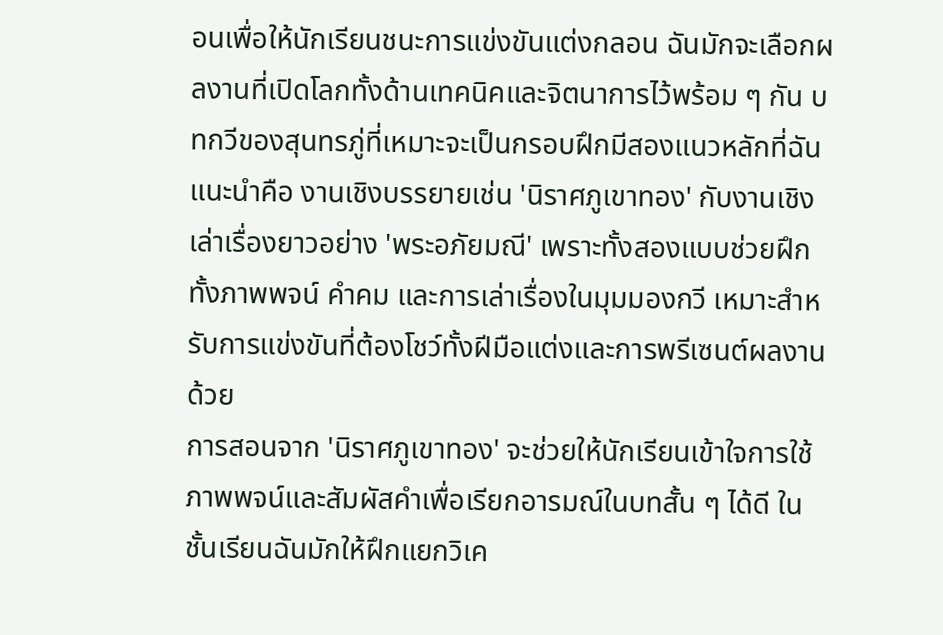อนเพื่อให้นักเรียนชนะการแข่งขันแต่งกลอน ฉันมักจะเลือกผลงานที่เปิดโลกทั้งด้านเทคนิคและจิตนาการไว้พร้อม ๆ กัน บทกวีของสุนทรภู่ที่เหมาะจะเป็นกรอบฝึกมีสองแนวหลักที่ฉันแนะนำคือ งานเชิงบรรยายเช่น 'นิราศภูเขาทอง' กับงานเชิงเล่าเรื่องยาวอย่าง 'พระอภัยมณี' เพราะทั้งสองแบบช่วยฝึกทั้งภาพพจน์ คำคม และการเล่าเรื่องในมุมมองกวี เหมาะสำหรับการแข่งขันที่ต้องโชว์ทั้งฝีมือแต่งและการพรีเซนต์ผลงานด้วย
การสอนจาก 'นิราศภูเขาทอง' จะช่วยให้นักเรียนเข้าใจการใช้ภาพพจน์และสัมผัสคำเพื่อเรียกอารมณ์ในบทสั้น ๆ ได้ดี ในชั้นเรียนฉันมักให้ฝึกแยกวิเค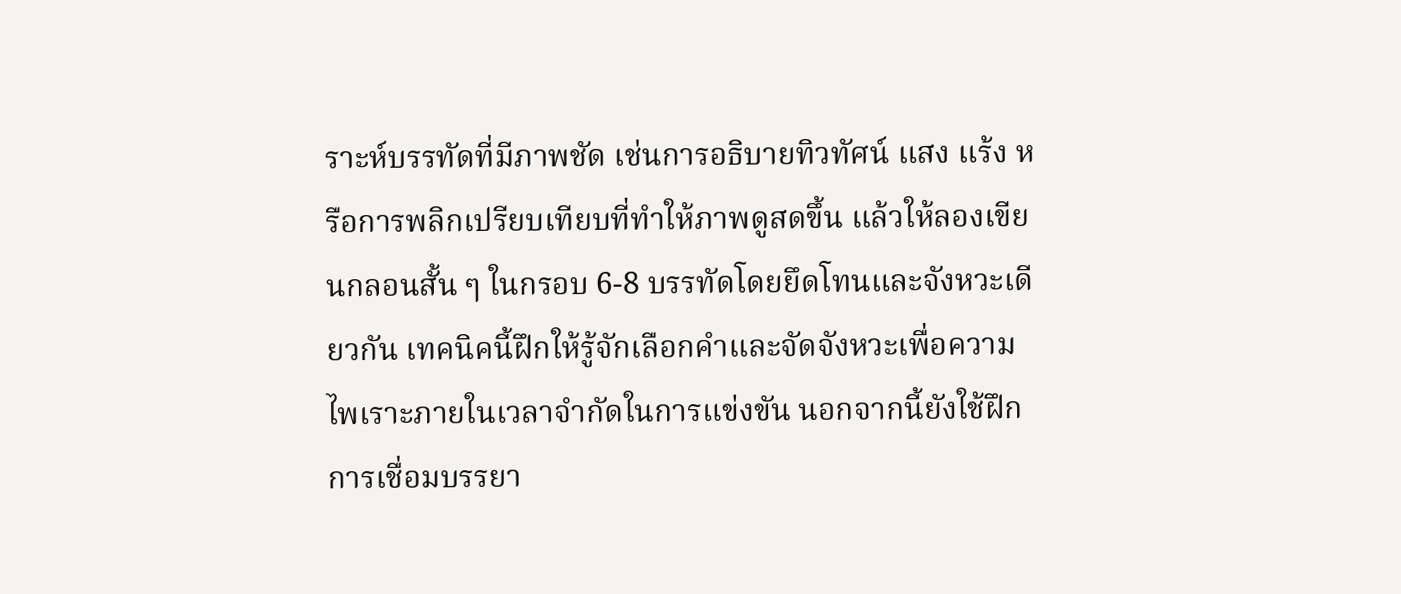ราะห์บรรทัดที่มีภาพชัด เช่นการอธิบายทิวทัศน์ แสง แร้ง หรือการพลิกเปรียบเทียบที่ทำให้ภาพดูสดขึ้น แล้วให้ลองเขียนกลอนสั้น ๆ ในกรอบ 6-8 บรรทัดโดยยึดโทนและจังหวะเดียวกัน เทคนิคนี้ฝึกให้รู้จักเลือกคำและจัดจังหวะเพื่อความไพเราะภายในเวลาจำกัดในการแข่งขัน นอกจากนี้ยังใช้ฝึกการเชื่อมบรรยา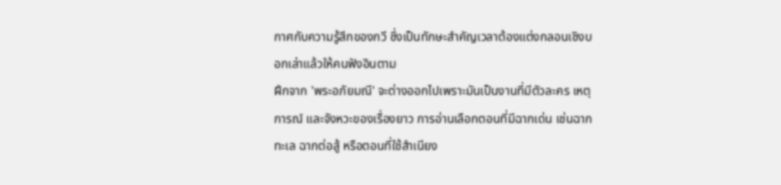กาศกับความรู้สึกของกวี ซึ่งเป็นทักษะสำคัญเวลาต้องแต่งกลอนเชิงบอกเล่าแล้วให้คนฟังอินตาม
ฝึกจาก 'พระอภัยมณี' จะต่างออกไปเพราะมันเป็นงานที่มีตัวละคร เหตุการณ์ และจังหวะของเรื่องยาว การอ่านเลือกตอนที่มีฉากเด่น เช่นฉากทะเล ฉากต่อสู้ หรือตอนที่ใช้สำเนียง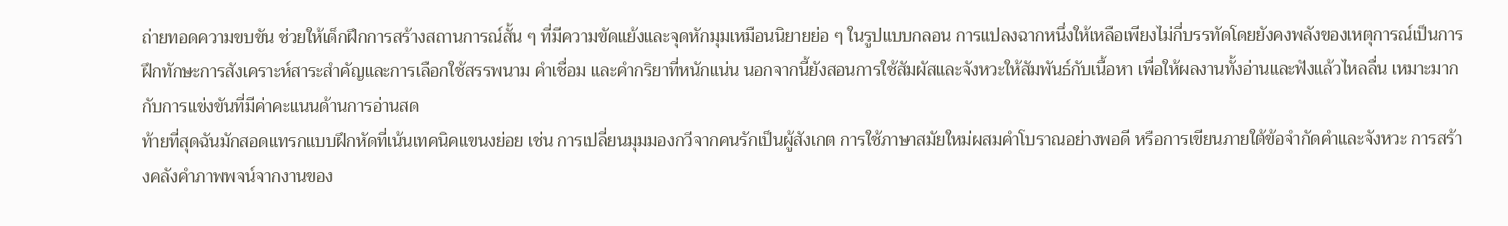ถ่ายทอดความขบขัน ช่วยให้เด็กฝึกการสร้างสถานการณ์สั้น ๆ ที่มีความขัดแย้งและจุดหักมุมเหมือนนิยายย่อ ๆ ในรูปแบบกลอน การแปลงฉากหนึ่งให้เหลือเพียงไม่กี่บรรทัดโดยยังคงพลังของเหตุการณ์เป็นการฝึกทักษะการสังเคราะห์สาระสำคัญและการเลือกใช้สรรพนาม คำเชื่อม และคำกริยาที่หนักแน่น นอกจากนี้ยังสอนการใช้สัมผัสและจังหวะให้สัมพันธ์กับเนื้อหา เพื่อให้ผลงานทั้งอ่านและฟังแล้วไหลลื่น เหมาะมากกับการแข่งขันที่มีค่าคะแนนด้านการอ่านสด
ท้ายที่สุดฉันมักสอดแทรกแบบฝึกหัดที่เน้นเทคนิคแขนงย่อย เช่น การเปลี่ยนมุมมองกวีจากคนรักเป็นผู้สังเกต การใช้ภาษาสมัยใหม่ผสมคำโบราณอย่างพอดี หรือการเขียนภายใต้ข้อจำกัดคำและจังหวะ การสร้างคลังคำภาพพจน์จากงานของ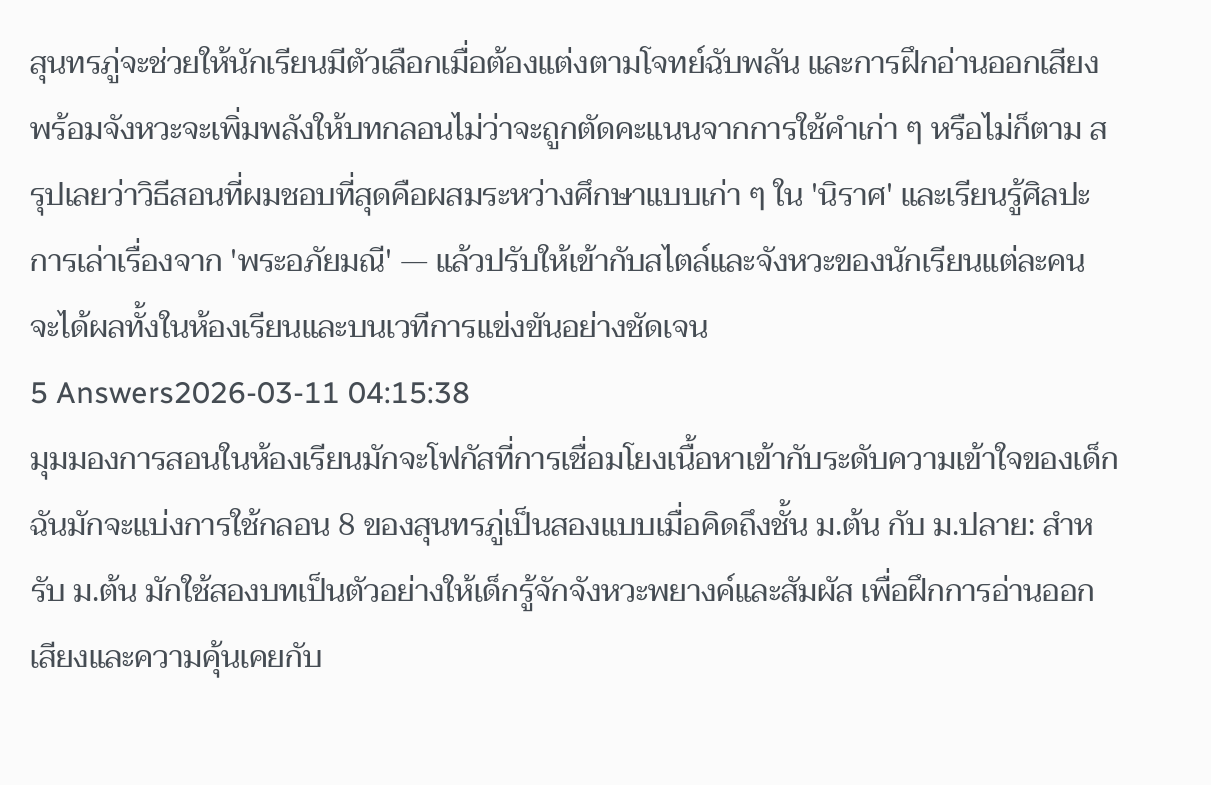สุนทรภู่จะช่วยให้นักเรียนมีตัวเลือกเมื่อต้องแต่งตามโจทย์ฉับพลัน และการฝึกอ่านออกเสียงพร้อมจังหวะจะเพิ่มพลังให้บทกลอนไม่ว่าจะถูกตัดคะแนนจากการใช้คำเก่า ๆ หรือไม่ก็ตาม สรุปเลยว่าวิธีสอนที่ผมชอบที่สุดคือผสมระหว่างศึกษาแบบเก่า ๆ ใน 'นิราศ' และเรียนรู้ศิลปะการเล่าเรื่องจาก 'พระอภัยมณี' — แล้วปรับให้เข้ากับสไตล์และจังหวะของนักเรียนแต่ละคน จะได้ผลทั้งในห้องเรียนและบนเวทีการแข่งขันอย่างชัดเจน
5 Answers2026-03-11 04:15:38
มุมมองการสอนในห้องเรียนมักจะโฟกัสที่การเชื่อมโยงเนื้อหาเข้ากับระดับความเข้าใจของเด็ก
ฉันมักจะแบ่งการใช้กลอน 8 ของสุนทรภู่เป็นสองแบบเมื่อคิดถึงชั้น ม.ต้น กับ ม.ปลาย: สำหรับ ม.ต้น มักใช้สองบทเป็นตัวอย่างให้เด็กรู้จักจังหวะพยางค์และสัมผัส เพื่อฝึกการอ่านออกเสียงและความคุ้นเคยกับ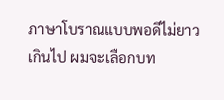ภาษาโบราณแบบพอดีไม่ยาวเกินไป ผมจะเลือกบท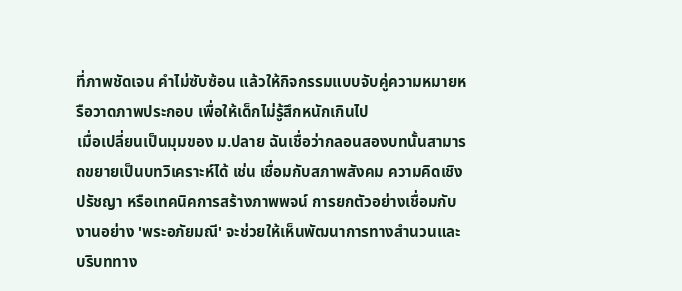ที่ภาพชัดเจน คำไม่ซับซ้อน แล้วให้กิจกรรมแบบจับคู่ความหมายหรือวาดภาพประกอบ เพื่อให้เด็กไม่รู้สึกหนักเกินไป
เมื่อเปลี่ยนเป็นมุมของ ม.ปลาย ฉันเชื่อว่ากลอนสองบทนั้นสามารถขยายเป็นบทวิเคราะห์ได้ เช่น เชื่อมกับสภาพสังคม ความคิดเชิงปรัชญา หรือเทคนิคการสร้างภาพพจน์ การยกตัวอย่างเชื่อมกับงานอย่าง 'พระอภัยมณี' จะช่วยให้เห็นพัฒนาการทางสำนวนและบริบททาง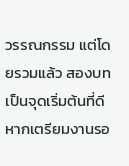วรรณกรรม แต่โดยรวมแล้ว สองบทเป็นจุดเริ่มต้นที่ดี หากเตรียมงานรอ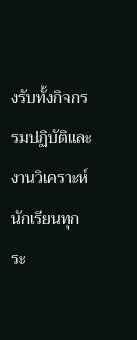งรับทั้งกิจกรรมปฏิบัติและงานวิเคราะห์ นักเรียนทุกระ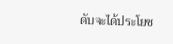ดับจะได้ประโยช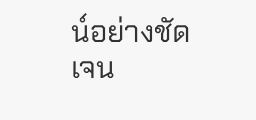น์อย่างชัดเจน